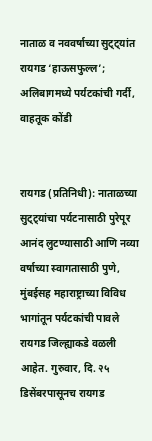नाताळ व नववर्षाच्या सुट्ट्यांत रायगड ‘हाऊसफुल्ल’; अलिबागमध्ये पर्यटकांची गर्दी, वाहतूक कोंडी


रायगड (प्रतिनिधी): नाताळच्या सुट्ट्यांचा पर्यटनासाठी पुरेपूर आनंद लुटण्यासाठी आणि नव्या वर्षाच्या स्वागतासाठी पुणे, मुंबईसह महाराष्ट्राच्या विविध भागांतून पर्यटकांची पावले रायगड जिल्ह्याकडे वळली आहेत. गुरुवार, दि. २५ डिसेंबरपासूनच रायगड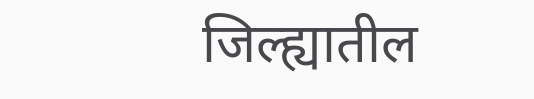जिल्ह्यातील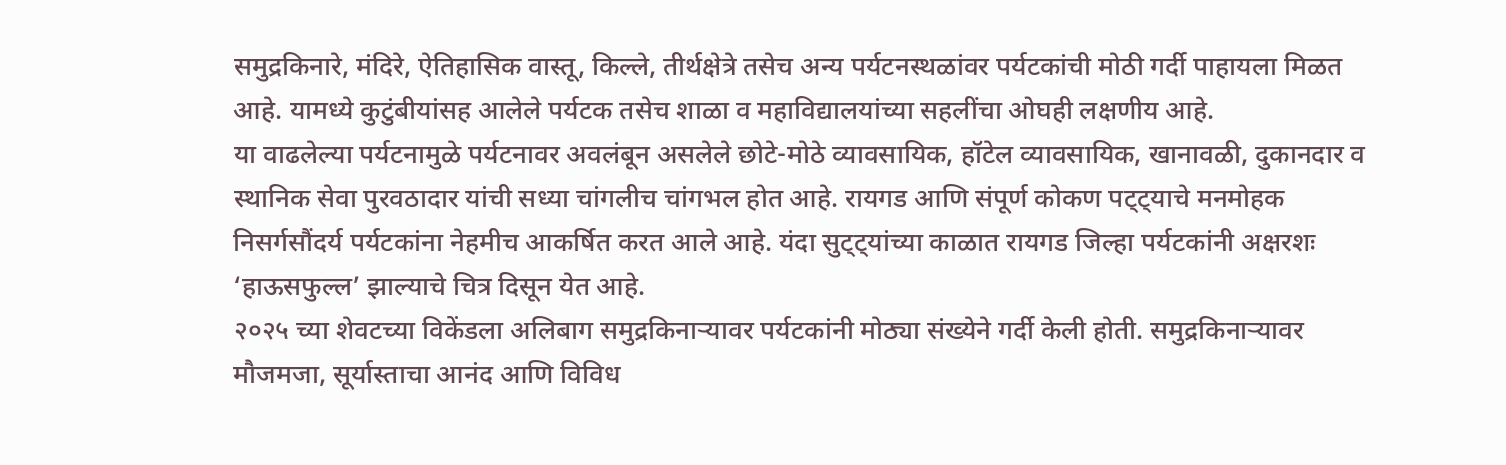समुद्रकिनारे, मंदिरे, ऐतिहासिक वास्तू, किल्ले, तीर्थक्षेत्रे तसेच अन्य पर्यटनस्थळांवर पर्यटकांची मोठी गर्दी पाहायला मिळत आहे. यामध्ये कुटुंबीयांसह आलेले पर्यटक तसेच शाळा व महाविद्यालयांच्या सहलींचा ओघही लक्षणीय आहे.
या वाढलेल्या पर्यटनामुळे पर्यटनावर अवलंबून असलेले छोटे-मोठे व्यावसायिक, हॉटेल व्यावसायिक, खानावळी, दुकानदार व स्थानिक सेवा पुरवठादार यांची सध्या चांगलीच चांगभल होत आहे. रायगड आणि संपूर्ण कोकण पट्ट्याचे मनमोहक निसर्गसौंदर्य पर्यटकांना नेहमीच आकर्षित करत आले आहे. यंदा सुट्ट्यांच्या काळात रायगड जिल्हा पर्यटकांनी अक्षरशः ‘हाऊसफुल्ल’ झाल्याचे चित्र दिसून येत आहे.
२०२५ च्या शेवटच्या विकेंडला अलिबाग समुद्रकिनाऱ्यावर पर्यटकांनी मोठ्या संख्येने गर्दी केली होती. समुद्रकिनाऱ्यावर मौजमजा, सूर्यास्ताचा आनंद आणि विविध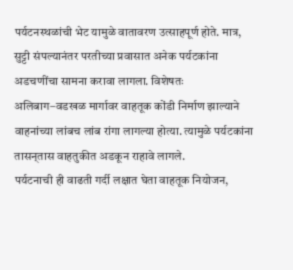पर्यटनस्थळांची भेट यामुळे वातावरण उत्साहपूर्ण होते. मात्र, सुट्टी संपल्यानंतर परतीच्या प्रवासात अनेक पर्यटकांना अडचणींचा सामना करावा लागला. विशेषतः अलिबाग–वडखळ मार्गावर वाहतूक कोंडी निर्माण झाल्याने वाहनांच्या लांबच लांब रांगा लागल्या होत्या. त्यामुळे पर्यटकांना तासन्‌तास वाहतुकीत अडकून राहावे लागले.
पर्यटनाची ही वाढती गर्दी लक्षात घेता वाहतूक नियोजन,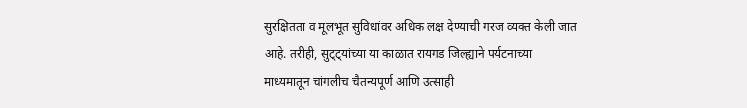सुरक्षितता व मूलभूत सुविधांवर अधिक लक्ष देण्याची गरज व्यक्त केली जात आहे. तरीही, सुट्ट्यांच्या या काळात रायगड जिल्ह्याने पर्यटनाच्या माध्यमातून चांगलीच चैतन्यपूर्ण आणि उत्साही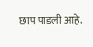छाप पाडली आहे.